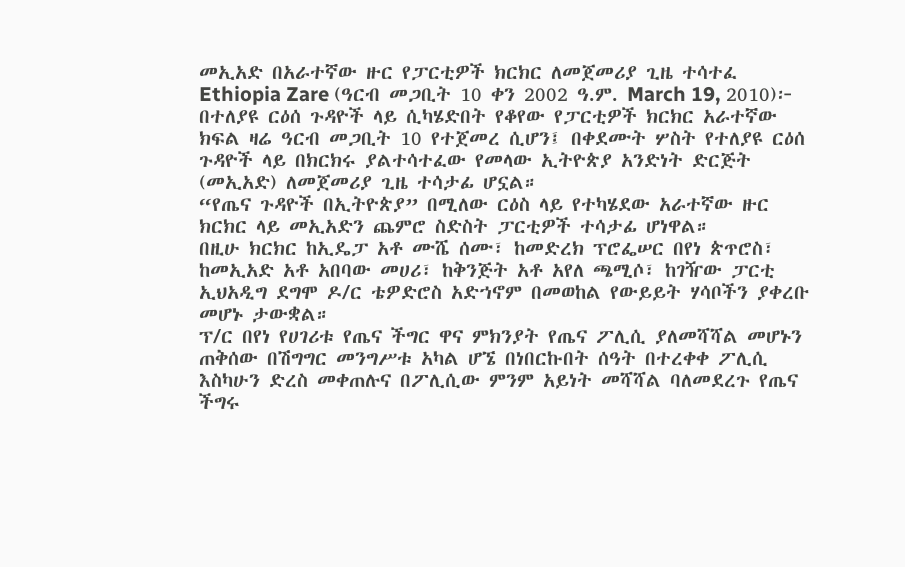መኢአድ በአራተኛው ዙር የፓርቲዎች ክርክር ለመጀመሪያ ጊዜ ተሳተፈ
Ethiopia Zare (ዓርብ መጋቢት 10 ቀን 2002 ዓ.ም. March 19, 2010)፦ በተለያዩ ርዕሰ ጉዳዮች ላይ ሲካሄድበት የቆየው የፓርቲዎች ክርክር አራተኛው ክፍል ዛሬ ዓርብ መጋቢት 10 የተጀመረ ሲሆን፤ በቀደሙት ሦስት የተለያዩ ርዕሰ ጉዳዮች ላይ በክርክሩ ያልተሳተፈው የመላው ኢትዮጵያ አንድነት ድርጅት (መኢአድ) ለመጀመሪያ ጊዜ ተሳታፊ ሆኗል።
“የጤና ጉዳዮች በኢትዮጵያ” በሚለው ርዕስ ላይ የተካሄደው አራተኛው ዙር ክርክር ላይ መኢአድን ጨምሮ ስድስት ፓርቲዎች ተሳታፊ ሆነዋል።
በዚሁ ክርክር ከኢዴፓ አቶ ሙሼ ሰሙ፣ ከመድረክ ፕሮፌሠር በየነ ጵጥሮስ፣ ከመኢአድ አቶ አበባው መሀሪ፣ ከቅንጅት አቶ አየለ ጫሚሶ፣ ከገዥው ፓርቲ ኢህአዲግ ደግሞ ዶ/ር ቴዎድሮስ አድኀኖም በመወከል የውይይት ሃሳቦችን ያቀረቡ መሆኑ ታውቋል።
ፕ/ር በየነ የሀገሪቱ የጤና ችግር ዋና ምክንያት የጤና ፖሊሲ ያለመሻሻል መሆኑን ጠቅሰው በሽግግር መንግሥቱ አካል ሆኜ በነበርኩበት ሰዓት በተረቀቀ ፖሊሲ እስካሁን ድረስ መቀጠሉና በፖሊሲው ምንም አይነት መሻሻል ባለመደረጉ የጤና ችግሩ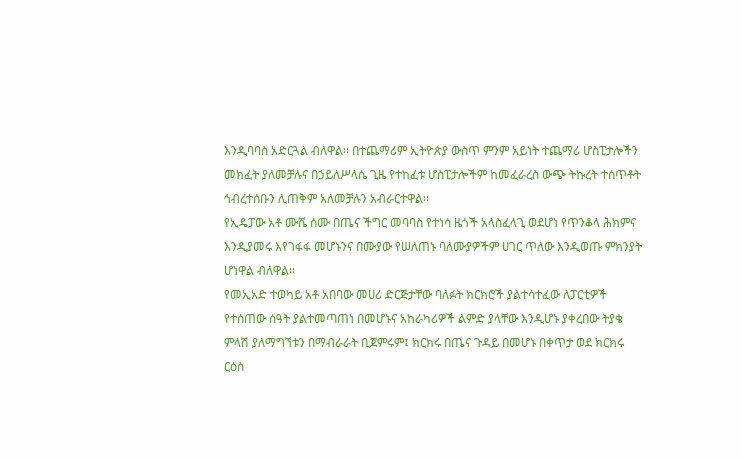እንዲባባስ አድርጓል ብለዋል። በተጨማሪም ኢትዮጵያ ውስጥ ምንም አይነት ተጨማሪ ሆስፒታሎችን መክፈት ያለመቻሉና በኃይለሥላሴ ጊዜ የተከፈቱ ሆስፒታሎችም ከመፈራረስ ውጭ ትኩረት ተሰጥቶት ኅብረተሰቡን ሊጠቅም አለመቻሉን አብራርተዋል።
የኢዴፓው አቶ ሙሼ ሰሙ በጤና ችግር መባባስ የተነሳ ዜጎች አላስፈላጊ ወደሆነ የጥንቆላ ሕክምና እንዲያመሩ እየገፋፋ መሆኑንና በሙያው የሠለጠኑ ባለሙያዎችም ሀገር ጥለው እንዲወጡ ምክንያት ሆነዋል ብለዋል።
የመኢአድ ተወካይ አቶ አበባው መሀሪ ድርጅታቸው ባለፉት ክርክሮች ያልተሳተፈው ለፓርቲዎች የተሰጠው ሰዓት ያልተመጣጠነ በመሆኑና አከራካሪዎች ልምድ ያላቸው እንዲሆኑ ያቀረበው ትያቄ ምላሽ ያለማግኘቱን በማብራራት ቢጀምሩም፤ ክርክሩ በጤና ጉዳይ በመሆኑ በቀጥታ ወደ ክርክሩ ርዕስ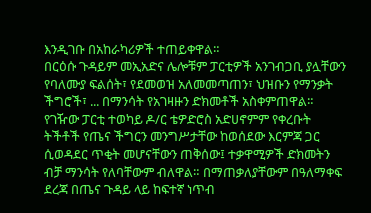እንዲገቡ በአከራካሪዎች ተጠይቀዋል።
በርዕሱ ጉዳይም መኢአድና ሌሎቹም ፓርቲዎች አንገብጋቢ ያሏቸውን የባለሙያ ፍልሰት፣ የደመወዝ አለመመጣጠን፣ ህዝቡን የማንቃት ችግሮች፣ ... በማንሳት የአገዛዙን ድክመቶች አስቀምጠዋል።
የገዥው ፓርቲ ተወካይ ዶ/ር ቴዎድሮስ አድሀኖምም የቀረቡት ትችቶች የጤና ችግርን መንግሥታቸው ከወሰደው እርምጃ ጋር ሲወዳደር ጥቂት መሆናቸውን ጠቅሰው፤ ተቃዋሚዎች ድክመትን ብቻ ማንሳት የለባቸውም ብለዋል። በማጠቃለያቸውም በዓለማቀፍ ደረጃ በጤና ጉዳይ ላይ ከፍተኛ ነጥብ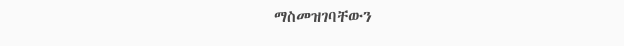ማስመዝገባቸውን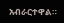አብራርተዋል።